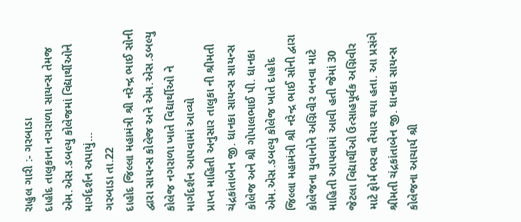રાહુલ ગારી :- ગરબાડા
દાહોદ તાલુકાના નગરાળા સાયન્સ તેમજ એમ.એસ.ડબલ્યુ કોલેજમાં વિદ્યાર્થીઓને માર્ગદર્શન અપાયું…
ગરબાડા તા.22
દાહોદ જિલ્લા મહામંત્રી શ્રી નરેન્દ્ર ભાઈ સોની દ્વારા સાયન્સ કોલેજ અને એમ.એસ.ડબલ્યુ કોલેજ નગરાળા ખાતે વિદ્યાર્થીઓ ને માર્ગદર્શન આપવામાં આવ્યો
પ્રાપ્ત માહિતી અનુસાર તાલુકા ની શ્રીમતી ચંદ્રકાંતાબેન જી. ધાનકા સાયન્સ સાયન્સ કોલેજ અને શ્રી ગોપાલભાઈ પી. ધાનકા એમ.એસ.ડબલ્યુ કોલેજ ખાતે દાહોદ જિલ્લા મહામંત્રી શ્રી નરેન્દ્ર ભાઈ સોની દ્વારા કોલેજના યુવાનોને અગ્નિવીર બનવા માટે માહિતી આપવામાં આવી હતી જેમાં 30 જેટલા વિદ્યાર્થીઓ ઉત્સાહપૂર્વક અગ્નિવીર માટે ફોર્મ ભરવા તૈયાર થયા હતા. આ પ્રસંગે શ્રીમતી ચંદ્રકાંતાબેન જી. ધાનકા સાયન્સ કોલેજના આચાર્ય શ્રી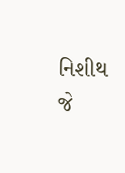નિશીથ જે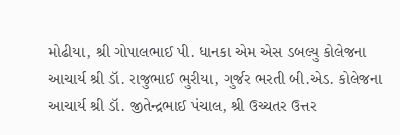મોઢીયા, શ્રી ગોપાલભાઈ પી. ધાનકા એમ એસ ડબલ્યુ કોલેજના આચાર્ય શ્રી ડૉ. રાજુભાઈ ભુરીયા, ગુર્જર ભરતી બી.એડ. કોલેજના આચાર્ય શ્રી ડૉ. જીતેન્દ્રભાઈ પંચાલ, શ્રી ઉચ્ચતર ઉત્તર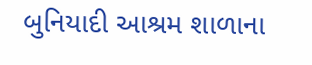બુનિયાદી આશ્રમ શાળાના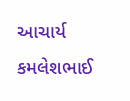આચાર્ય કમલેશભાઈ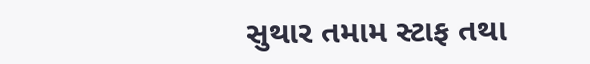સુથાર તમામ સ્ટાફ તથા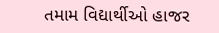તમામ વિદ્યાર્થીઓ હાજર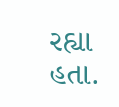રહ્યા હતા.